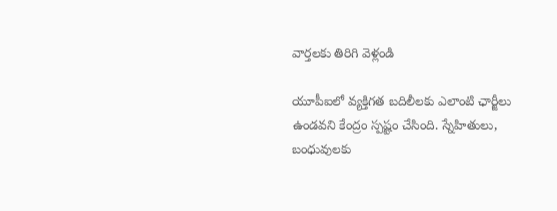వార్తలకు తిరిగి వెళ్లండి

యూపీఐలో వ్యక్తిగత బదిలీలకు ఎలాంటి ఛార్జీలు ఉండవని కేంద్రం స్పష్టం చేసింది. స్నేహితులు, బంధువులకు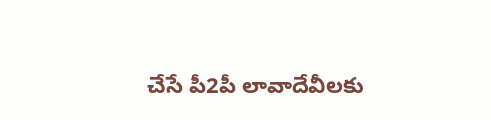చేసే పీ2పీ లావాదేవీలకు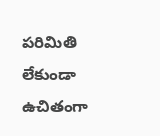పరిమితి లేకుండా ఉచితంగా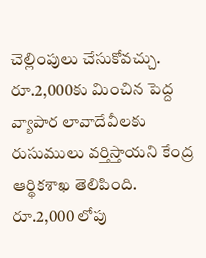చెల్లింపులు చేసుకోవచ్చు.
రూ.2,000కు మించిన పెద్ద వ్యాపార లావాదేవీలకు రుసుములు వర్తిస్తాయని కేంద్ర ఆర్థికశాఖ తెలిపింది. రూ.2,000 లోపు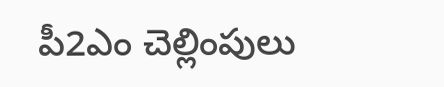పీ2ఎం చెల్లింపులు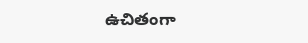ఉచితంగా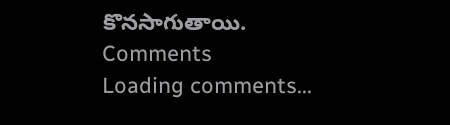కొనసాగుతాయి.
Comments
Loading comments...